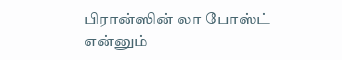பிரான்ஸின் லா போஸ்ட் என்னும்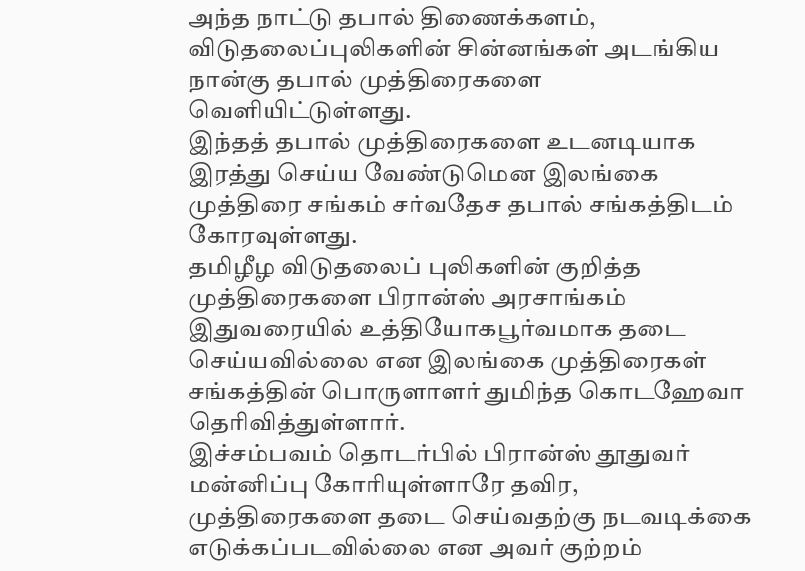அந்த நாட்டு தபால் திணைக்களம், விடுதலைப்புலிகளின் சின்னங்கள் அடங்கிய நான்கு தபால் முத்திரைகளை வெளியிட்டுள்ளது.
இந்தத் தபால் முத்திரைகளை உடனடியாக இரத்து செய்ய வேண்டுமென இலங்கை முத்திரை சங்கம் சர்வதேச தபால் சங்கத்திடம் கோரவுள்ளது.
தமிழீழ விடுதலைப் புலிகளின் குறித்த முத்திரைகளை பிரான்ஸ் அரசாங்கம் இதுவரையில் உத்தியோகபூர்வமாக தடை செய்யவில்லை என இலங்கை முத்திரைகள் சங்கத்தின் பொருளாளர் துமிந்த கொடஹேவா தெரிவித்துள்ளார்.
இச்சம்பவம் தொடர்பில் பிரான்ஸ் தூதுவர் மன்னிப்பு கோரியுள்ளாரே தவிர, முத்திரைகளை தடை செய்வதற்கு நடவடிக்கை எடுக்கப்படவில்லை என அவர் குற்றம்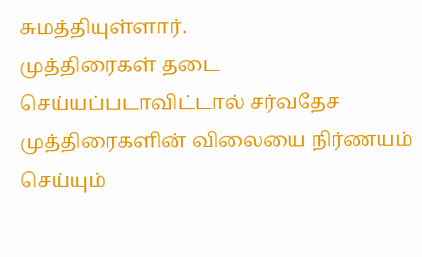சுமத்தியுள்ளார்.
முத்திரைகள் தடை செய்யப்படாவிட்டால் சர்வதேச முத்திரைகளின் விலையை நிர்ணயம் செய்யும்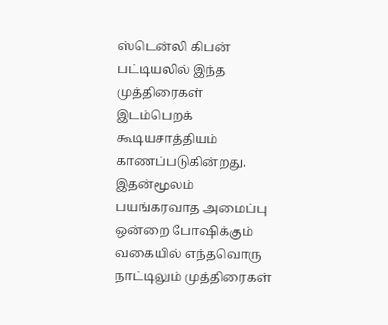ஸ்டென்லி கிபன் பட்டியலில் இந்த முத்திரைகள் இடம்பெறக் கூடியசாத்தியம் காணப்படுகின்றது. இதன்மூலம் பயங்கரவாத அமைப்பு ஒன்றை போஷிக்கும் வகையில் எந்தவொரு நாட்டிலும் முத்திரைகள்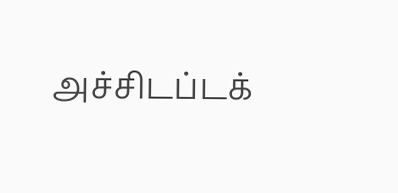அச்சிடப்டக்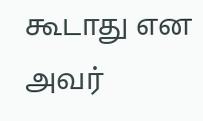கூடாது என அவர்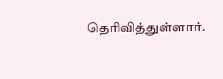தெரிவித்துள்ளார்.